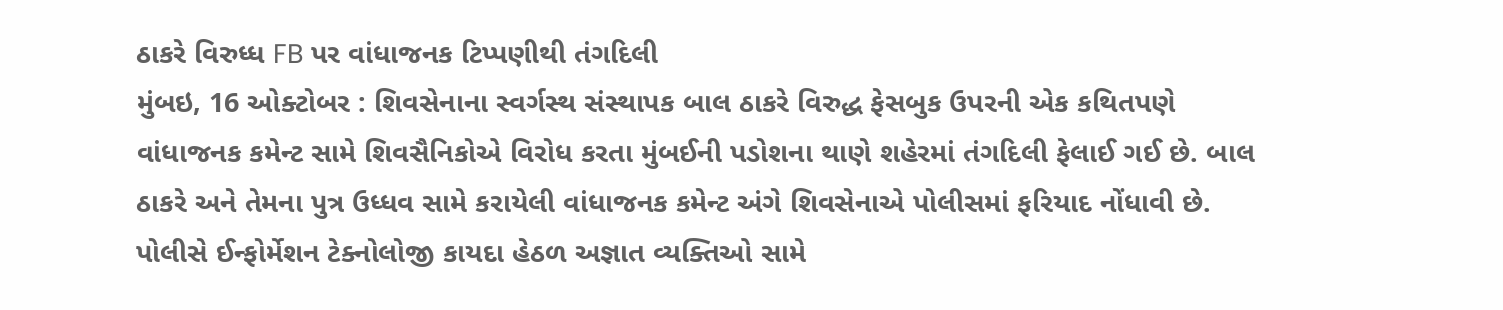ઠાકરે વિરુધ્ધ FB પર વાંધાજનક ટિપ્પણીથી તંગદિલી
મુંબઇ, 16 ઓક્ટોબર : શિવસેનાના સ્વર્ગસ્થ સંસ્થાપક બાલ ઠાકરે વિરુદ્ધ ફેસબુક ઉપરની એક કથિતપણે વાંધાજનક કમેન્ટ સામે શિવસૈનિકોએ વિરોધ કરતા મુંબઈની પડોશના થાણે શહેરમાં તંગદિલી ફેલાઈ ગઈ છે. બાલ ઠાકરે અને તેમના પુત્ર ઉધ્ધવ સામે કરાયેલી વાંધાજનક કમેન્ટ અંગે શિવસેનાએ પોલીસમાં ફરિયાદ નોંધાવી છે.
પોલીસે ઈન્ફોર્મેશન ટેક્નોલોજી કાયદા હેઠળ અજ્ઞાત વ્યક્તિઓ સામે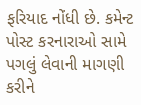ફરિયાદ નોંધી છે. કમેન્ટ પોસ્ટ કરનારાઓ સામે પગલું લેવાની માગણી કરીને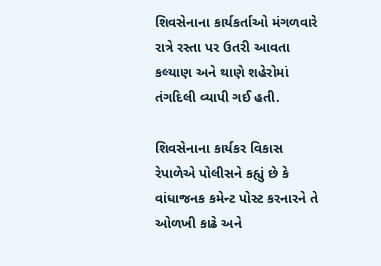શિવસેનાના કાર્યકર્તાઓ મંગળવારે રાત્રે રસ્તા પર ઉતરી આવતા કલ્યાણ અને થાણે શહેરોમાં તંગદિલી વ્યાપી ગઈ હતી.

શિવસેનાના કાર્યકર વિકાસ રેપાળેએ પોલીસને કહ્યું છે કે વાંધાજનક કમેન્ટ પોસ્ટ કરનારને તે ઓળખી કાઢે અને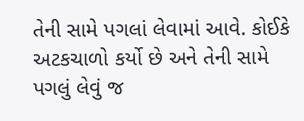તેની સામે પગલાં લેવામાં આવે. કોઈકે અટકચાળો કર્યો છે અને તેની સામે પગલું લેવું જ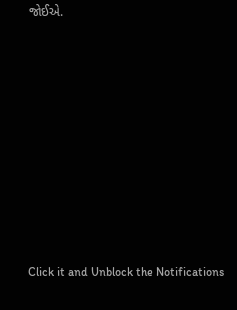જોઈએ.












Click it and Unblock the Notifications